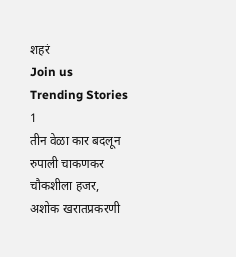शहरं
Join us
Trending Stories
1
तीन वेळा कार बदलून रुपाली चाकणकर चौकशीला हजर, अशोक खरातप्रकरणी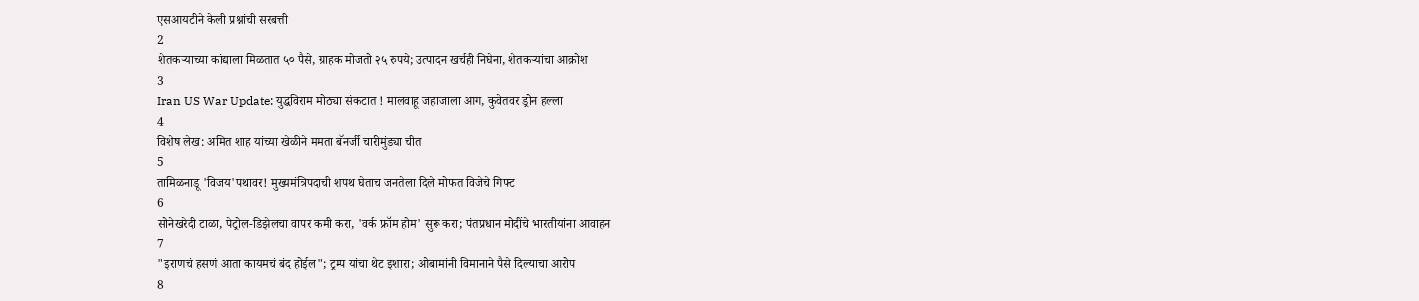एसआयटीने केली प्रश्नांची सरबत्ती
2
शेतकऱ्याच्या कांद्याला मिळतात ५० पैसे, ग्राहक मोजतो २५ रुपये; उत्पादन खर्चही निघेना, शेतकऱ्यांचा आक्रोश
3
Iran US War Update: युद्धविराम मोठ्या संकटात ! मालवाहू जहाजाला आग, कुवेतवर ड्रोन हल्ला
4
विशेष लेख: अमित शाह यांच्या खेळीने ममता बॅनर्जी चारीमुंड्या चीत
5
तामिळनाडू 'विजय'पथावर! मुख्यमंत्रिपदाची शपथ घेताच जनतेला दिले मोफत विजेचे गिफ्ट
6
सोनेखरेदी टाळा, पेट्रोल-डिझेलचा वापर कमी करा, 'वर्क फ्रॉम होम' सुरू करा; पंतप्रधान मोदींचे भारतीयांना आवाहन
7
"इराणचं हसणं आता कायमचं बंद होईल"; ट्रम्प यांचा थेट इशारा; ओबामांनी विमानाने पैसे दिल्याचा आरोप
8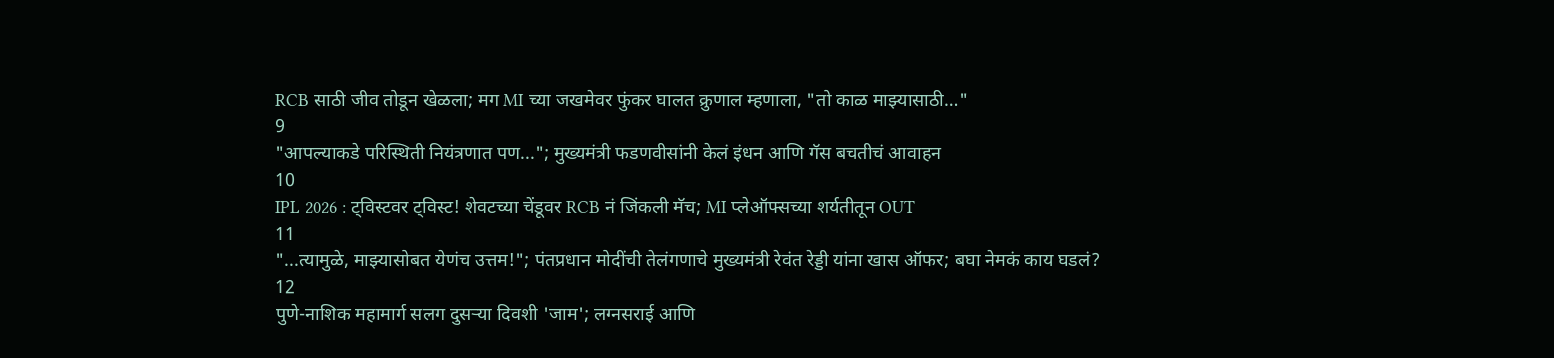RCB साठी जीव तोडून खेळला; मग MI च्या जखमेवर फुंकर घालत क्रुणाल म्हणाला, "तो काळ माझ्यासाठी…"
9
"आपल्याकडे परिस्थिती नियंत्रणात पण..."; मुख्यमंत्री फडणवीसांनी केलं इंधन आणि गॅस बचतीचं आवाहन
10
IPL 2026 : ट्विस्टवर ट्विस्ट! शेवटच्या चेंडूवर RCB नं जिंकली मॅच; MI प्लेऑफ्सच्या शर्यतीतून OUT
11
"...त्यामुळे, माझ्यासोबत येणंच उत्तम!"; पंतप्रधान मोदींची तेलंगणाचे मुख्यमंत्री रेवंत रेड्डी यांना खास ऑफर; बघा नेमकं काय घडलं?
12
पुणे-नाशिक महामार्ग सलग दुसऱ्या दिवशी 'जाम'; लग्नसराई आणि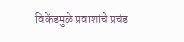विकेंडमुळे प्रवाशांचे प्रचंड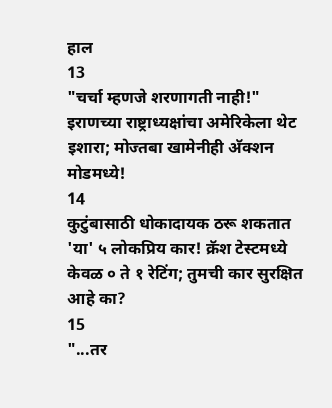हाल
13
"चर्चा म्हणजे शरणागती नाही!" इराणच्या राष्ट्राध्यक्षांचा अमेरिकेला थेट इशारा; मोज्तबा खामेनीही अ‍ॅक्शन मोडमध्ये!
14
कुटुंबासाठी धोकादायक ठरू शकतात 'या' ५ लोकप्रिय कार! क्रॅश टेस्टमध्ये केवळ ० ते १ रेटिंग; तुमची कार सुरक्षित आहे का?
15
"...तर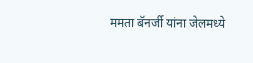ममता बॅनर्जी यांना जेलमध्ये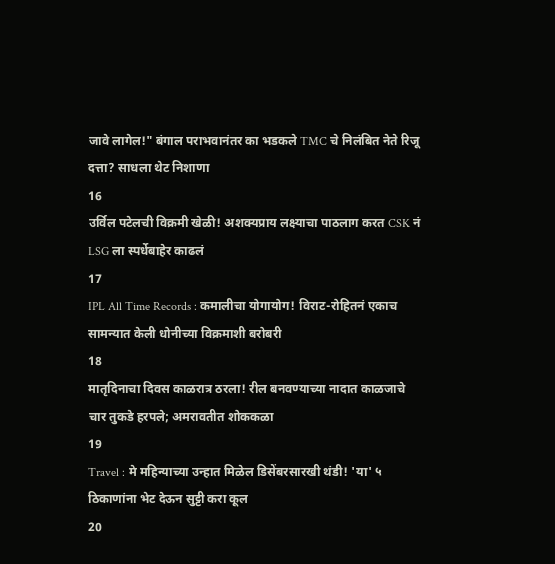जावे लागेल!" बंगाल पराभवानंतर का भडकले TMC चे निलंबित नेते रिजू दत्ता? साधला थेट निशाणा
16
उर्विल पटेलची विक्रमी खेळी! अशक्यप्राय लक्ष्याचा पाठलाग करत CSK नं LSG ला स्पर्धेबाहेर काढलं
17
IPL All Time Records : कमालीचा योगायोग! विराट-रोहितनं एकाच सामन्यात केली धोनीच्या विक्रमाशी बरोबरी
18
मातृदिनाचा दिवस काळरात्र ठरला! रील बनवण्याच्या नादात काळजाचे चार तुकडे हरपले; अमरावतीत शोककळा
19
Travel : मे महिन्याच्या उन्हात मिळेल डिसेंबरसारखी थंडी! 'या' ५ ठिकाणांना भेट देऊन सुट्टी करा कूल
20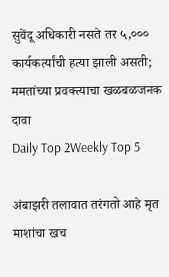सुवेंदू अधिकारी नसते तर ५,००० कार्यकर्त्यांची हत्या झाली असती; ममतांच्या प्रवक्त्याचा खळबळजनक दावा
Daily Top 2Weekly Top 5

अंबाझरी तलावात तरंगतो आहे मृत माशांचा खच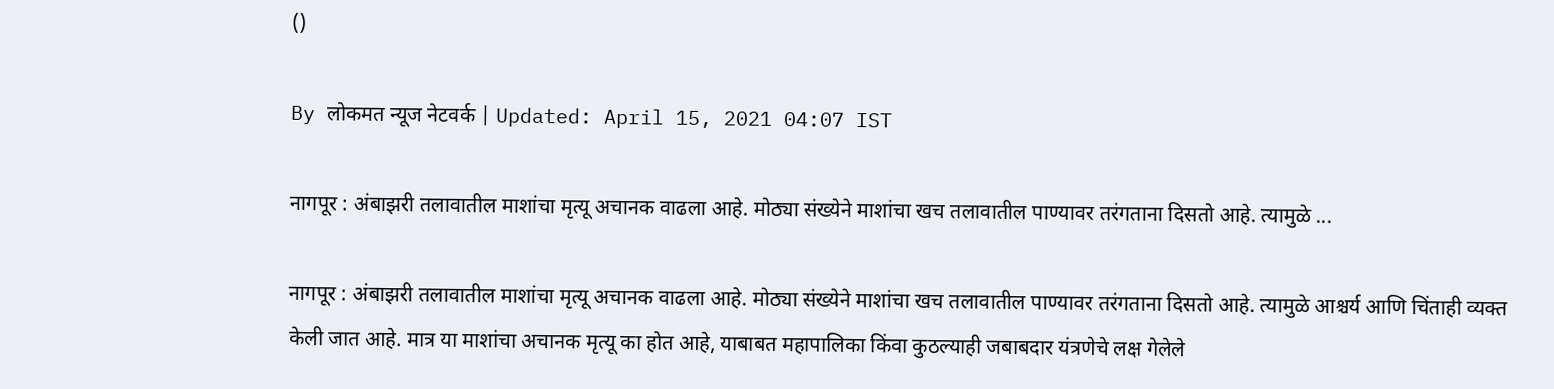()

By लोकमत न्यूज नेटवर्क | Updated: April 15, 2021 04:07 IST

नागपूर : अंबाझरी तलावातील माशांचा मृत्यू अचानक वाढला आहे. मोठ्या संख्येने माशांचा खच तलावातील पाण्यावर तरंगताना दिसतो आहे. त्यामुळे ...

नागपूर : अंबाझरी तलावातील माशांचा मृत्यू अचानक वाढला आहे. मोठ्या संख्येने माशांचा खच तलावातील पाण्यावर तरंगताना दिसतो आहे. त्यामुळे आश्चर्य आणि चिंताही व्यक्त केली जात आहे. मात्र या माशांचा अचानक मृत्यू का होत आहे, याबाबत महापालिका किंवा कुठल्याही जबाबदार यंत्रणेचे लक्ष गेलेले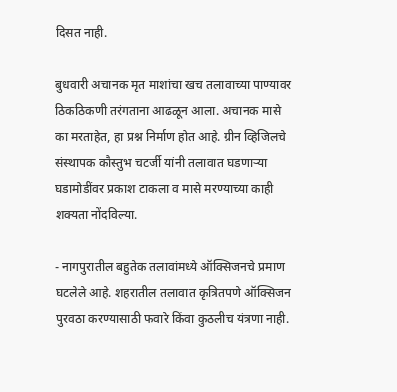दिसत नाही.

बुधवारी अचानक मृत माशांचा खच तलावाच्या पाण्यावर ठिकठिकणी तरंगताना आढळून आला. अचानक मासे का मरताहेत, हा प्रश्न निर्माण होत आहे. ग्रीन व्हिजिलचे संस्थापक कौस्तुभ चटर्जी यांनी तलावात घडणाऱ्या घडामोडींवर प्रकाश टाकला व मासे मरण्याच्या काही शक्यता नोंदविल्या.

- नागपुरातील बहुतेक तलावांमध्ये ऑक्सिजनचे प्रमाण घटलेले आहे. शहरातील तलावात कृत्रितपणे ऑक्सिजन पुरवठा करण्यासाठी फवारे किंवा कुठलीच यंत्रणा नाही.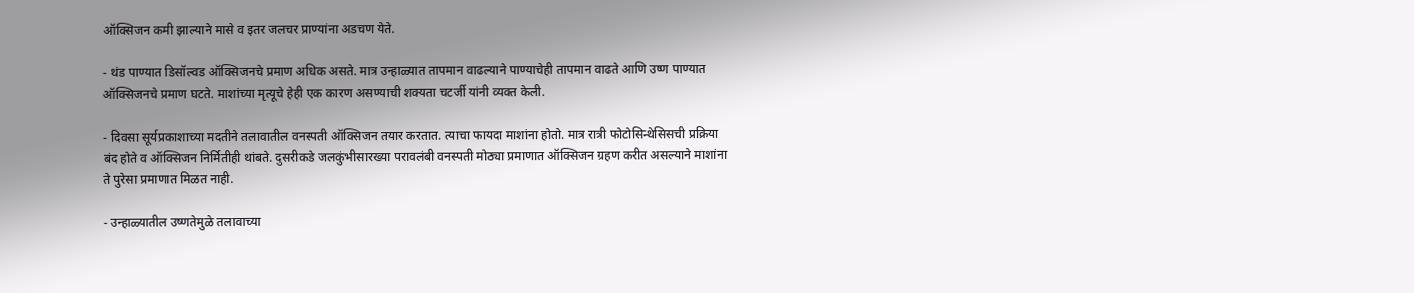ऑक्सिजन कमी झाल्याने मासे व इतर जलचर प्राण्यांना अडचण येते.

- थंड पाण्यात डिसॉल्व‌ड ऑक्सिजनचे प्रमाण अधिक असते. मात्र उन्हाळ्यात तापमान वाढल्याने पाण्याचेही तापमान वाढते आणि उष्ण पाण्यात ऑक्सिजनचे प्रमाण घटते. माशांच्या मृत्यूचे हेही एक कारण असण्याची शक्यता चटर्जी यांनी व्यक्त केली.

- दिवसा सूर्यप्रकाशाच्या मदतीने तलावातील वनस्पती ऑक्सिजन तयार करतात. त्याचा फायदा माशांना होतो. मात्र रात्री फोटोसिन्थेसिसची प्रक्रिया बंद होते व ऑक्सिजन निर्मितीही थांबते. दुसरीकडे जलकुंभीसारख्या परावलंबी वनस्पती मोठ्या प्रमाणात ऑक्सिजन ग्रहण करीत असल्याने माशांना ते पुरेसा प्रमाणात मिळत नाही.

- उन्हाळ्यातील उष्णतेमुळे तलावाच्या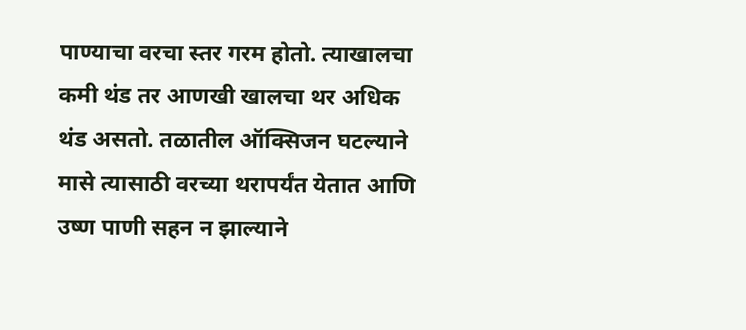पाण्याचा वरचा स्तर गरम होतो. त्याखालचा कमी थंड तर आणखी खालचा थर अधिक थंड असतो. तळातील ऑक्सिजन घटल्याने मासे त्यासाठी वरच्या थरापर्यंत येतात आणि उष्ण पाणी सहन न झाल्याने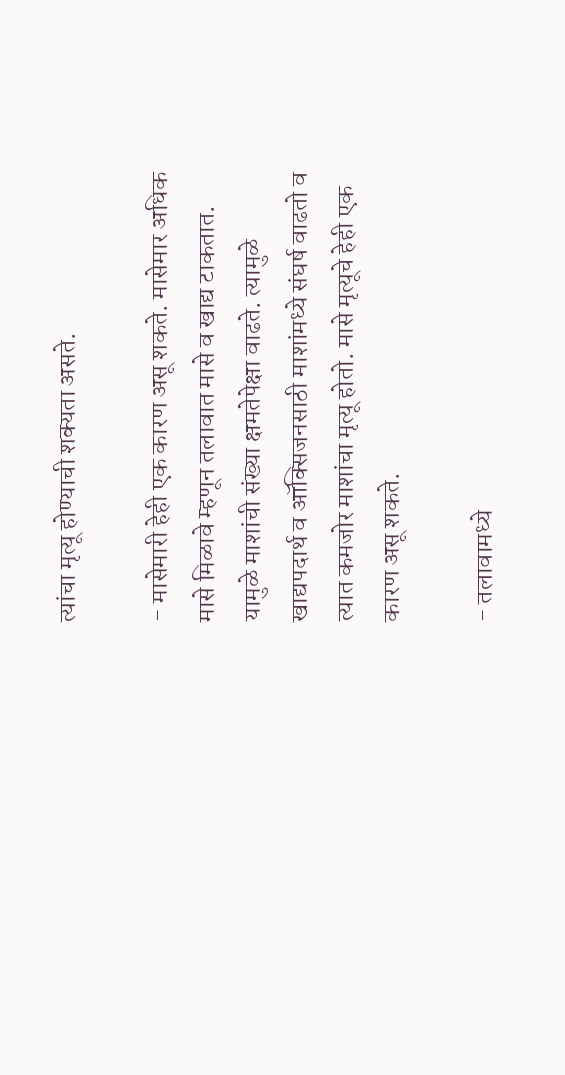त्यांचा मृत्यू होण्याची शक्यता असते.

- मासेमारी हेही एक कारण असू शकते. मासेमार अधिक मासे मिळावे म्हणून तलावात मासे व खाद्य टाकतात. यामुळे माशांची संख्या क्षमतेपेक्षा वाढते. त्यामुळे खाद्यपदार्थ व ऑक्सिजनसाठी माशांमध्ये संघर्ष वाढतो व त्यात कमजोर माशांचा मृत्यू होतो. मासे मृत्यूचे हेही एक कारण असू शकते.

- तलावामध्ये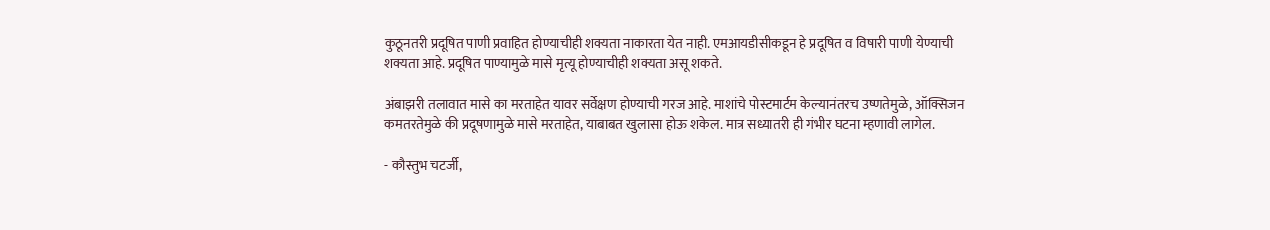कुठूनतरी प्रदूषित पाणी प्रवाहित होण्याचीही शक्यता नाकारता येत नाही. एमआयडीसीकडून हे प्रदूषित व विषारी पाणी येण्याची शक्यता आहे. प्रदूषित पाण्यामुळे मासे मृत्यू होण्याचीही शक्यता असू शकते.

अंबाझरी तलावात मासे का मरताहेत यावर सर्वेक्षण होण्याची गरज आहे. माशांचे पोस्टमार्टम केल्यानंतरच उष्णतेमुळे, ऑक्सिजन कमतरतेमुळे की प्रदूषणामुळे मासे मरताहेत, याबाबत खुलासा होऊ शकेल. मात्र सध्यातरी ही गंभीर घटना म्हणावी लागेल.

- कौस्तुभ चटर्जी,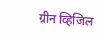ग्रीन व्हिजिल